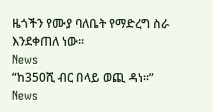ዜጎችን የሙያ ባለቤት የማድረግ ስራ እንደቀጠለ ነው፡፡
News
“ከ350ሺ ብር በላይ ወጪ ዳነ፡፡”
News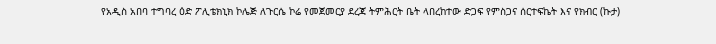የአዲስ አበባ ተግባረ ዕድ ፖሊቴክኒክ ኮሌጅ ለጉርሴ ኮሬ የመጀመርያ ደረጃ ትምሕርት ቤት ላበረከተው ድጋፍ የምስጋና ሰርተፍኬት እና የክብር (ኩታ)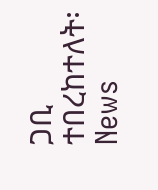ጋቢ ተበረከተለት፡
News